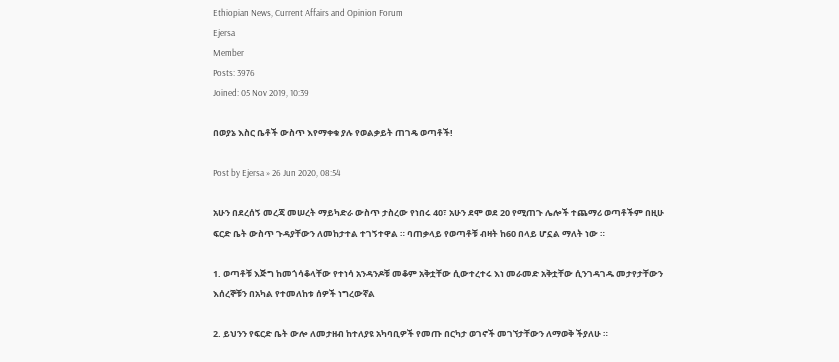Ethiopian News, Current Affairs and Opinion Forum
Ejersa
Member
Posts: 3976
Joined: 05 Nov 2019, 10:39

በወያኔ እስር ቤቶች ውስጥ እየማቀቁ ያሉ የወልቃይት ጠገዴ ወጣቶች!

Post by Ejersa » 26 Jun 2020, 08:54

አሁን በደረሰኝ መረጃ መሠረት ማይካድራ ውስጥ ታስረው የነበሩ 40፣ አሁን ደሞ ወደ 20 የሚጠጉ ሌሎች ተጨማሪ ወጣቶችም በዚሁ ፍርድ ቤት ውስጥ ጉዳያቸውን ለመከታተል ተገኝተዋል ። ባጠቃላይ የወጣቶቹ ብዛት ከ60 በላይ ሆኗል ማለት ነው ።

1. ወጣቶቹ እጅግ ከመጎሳቆላቸው የተነሳ አንዳንዶቹ መቆም አቅቷቸው ሲውተረተሩ እነ መራመድ አቅቷቸው ሲንገዳገዱ መታየታቸውን እሰረኞቹን በአካል የተመለከቱ ሰዎች ነግረውኛል

2. ይህንን የፍርድ ቤት ውሎ ለመታዘብ ከተለያዩ አካባቢዎች የመጡ በርካታ ወገኖች መገኘታቸውን ለማወቅ ችያለሁ ።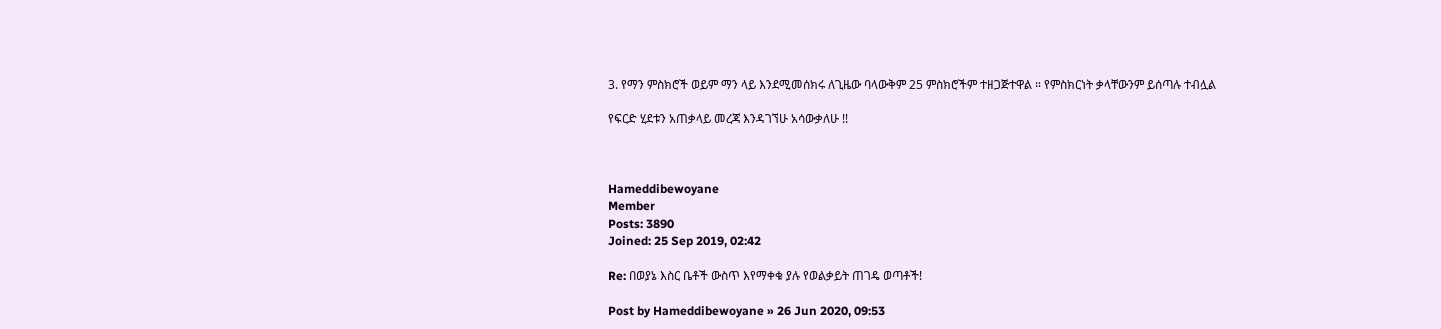3. የማን ምስክሮች ወይም ማን ላይ እንደሚመሰክሩ ለጊዜው ባላውቅም 25 ምስክሮችም ተዘጋጅተዋል ። የምስክርነት ቃላቸውንም ይሰጣሉ ተብሏል

የፍርድ ሂደቱን አጠቃላይ መረጃ እንዳገኘሁ አሳውቃለሁ !!



Hameddibewoyane
Member
Posts: 3890
Joined: 25 Sep 2019, 02:42

Re: በወያኔ እስር ቤቶች ውስጥ እየማቀቁ ያሉ የወልቃይት ጠገዴ ወጣቶች!

Post by Hameddibewoyane » 26 Jun 2020, 09:53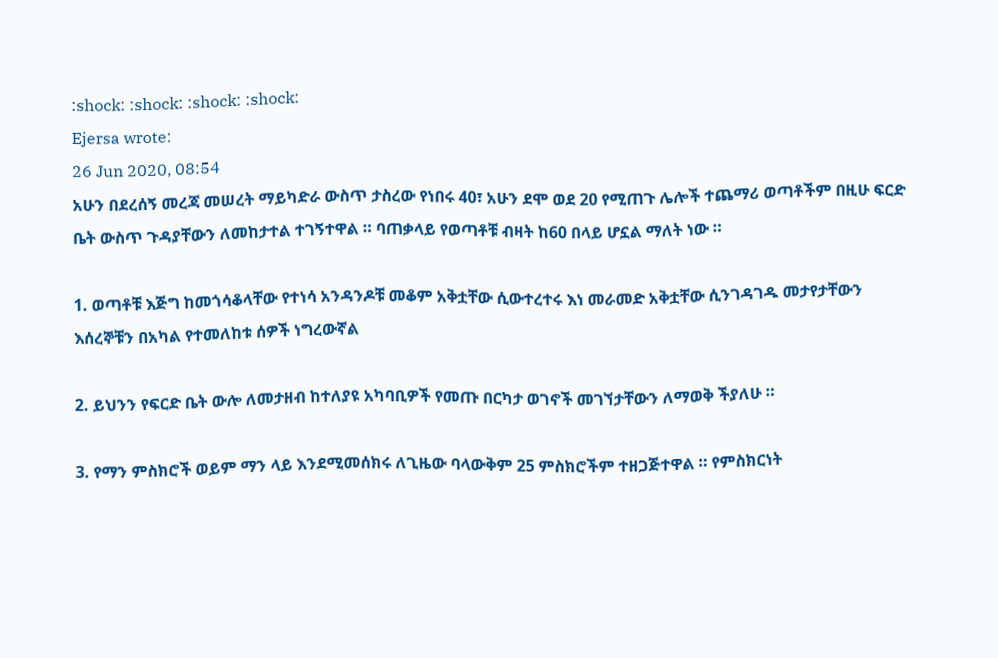:shock: :shock: :shock: :shock:
Ejersa wrote:
26 Jun 2020, 08:54
አሁን በደረሰኝ መረጃ መሠረት ማይካድራ ውስጥ ታስረው የነበሩ 40፣ አሁን ደሞ ወደ 20 የሚጠጉ ሌሎች ተጨማሪ ወጣቶችም በዚሁ ፍርድ ቤት ውስጥ ጉዳያቸውን ለመከታተል ተገኝተዋል ። ባጠቃላይ የወጣቶቹ ብዛት ከ60 በላይ ሆኗል ማለት ነው ።

1. ወጣቶቹ እጅግ ከመጎሳቆላቸው የተነሳ አንዳንዶቹ መቆም አቅቷቸው ሲውተረተሩ እነ መራመድ አቅቷቸው ሲንገዳገዱ መታየታቸውን እሰረኞቹን በአካል የተመለከቱ ሰዎች ነግረውኛል

2. ይህንን የፍርድ ቤት ውሎ ለመታዘብ ከተለያዩ አካባቢዎች የመጡ በርካታ ወገኖች መገኘታቸውን ለማወቅ ችያለሁ ።

3. የማን ምስክሮች ወይም ማን ላይ እንደሚመሰክሩ ለጊዜው ባላውቅም 25 ምስክሮችም ተዘጋጅተዋል ። የምስክርነት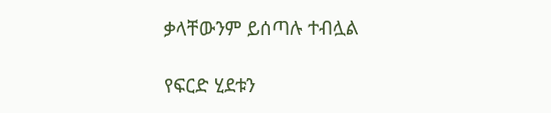ቃላቸውንም ይሰጣሉ ተብሏል

የፍርድ ሂደቱን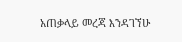አጠቃላይ መረጃ እንዳገኘሁ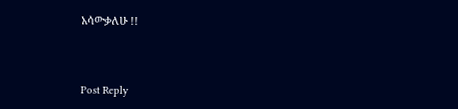አሳውቃለሁ !!



Post Reply